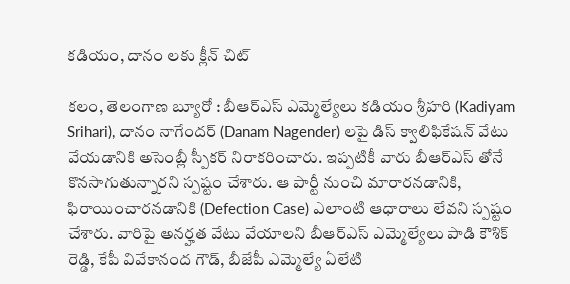కడియం, దానం లకు క్లీన్ చిట్

కలం, తెలంగాణ బ్యూరో : బీఆర్ఎస్ ఎమ్మెల్యేలు కడియం శ్రీహరి (Kadiyam Srihari), దానం నాగేందర్ (Danam Nagender) లపై డిస్ క్వాలిఫికేషన్ వేటు వేయడానికి అసెంబ్లీ స్పీకర్ నిరాకరించారు. ఇప్పటికీ వారు బీఆర్ఎస్ తోనే కొనసాగుతున్నారని స్పష్టం చేశారు. ఆ పార్టీ నుంచి మారారనడానికి, ఫిరాయించారనడానికి (Defection Case) ఎలాంటి ఆధారాలు లేవని స్పష్టం చేశారు. వారిపై అనర్హత వేటు వేయాలని బీఆర్ఎస్ ఎమ్మెల్యేలు పాడి కౌశిక్ రెడ్డి, కేపీ వివేకానంద గౌడ్, బీజేపీ ఎమ్మెల్యే ఏలేటి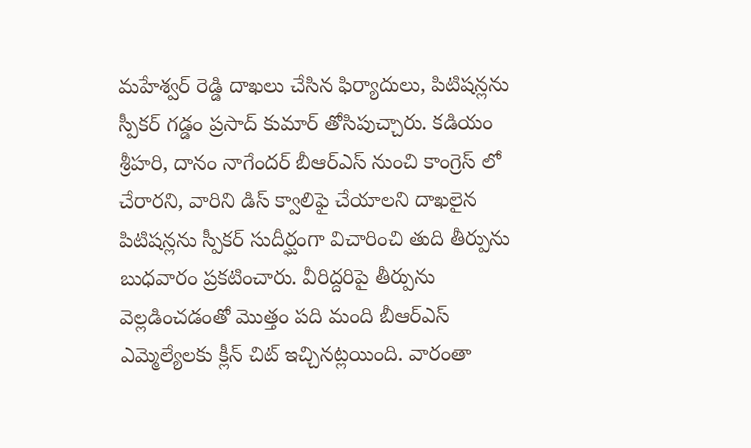మహేశ్వర్ రెడ్డి దాఖలు చేసిన ఫిర్యాదులు, పిటిషన్లను స్పీకర్ గడ్డం ప్రసాద్ కుమార్ తోసిపుచ్చారు. కడియం శ్రీహరి, దానం నాగేందర్ బీఆర్ఎస్ నుంచి కాంగ్రెస్ లో చేరారని, వారిని డిస్ క్వాలిఫై చేయాలని దాఖలైన పిటిషన్లను స్పీకర్ సుదీర్ఘంగా విచారించి తుది తీర్పును బుధవారం ప్రకటించారు. వీరిద్దరిపై తీర్పును వెల్లడించడంతో మొత్తం పది మంది బీఆర్ఎస్ ఎమ్మెల్యేలకు క్లీన్ చిట్ ఇచ్చినట్లయింది. వారంతా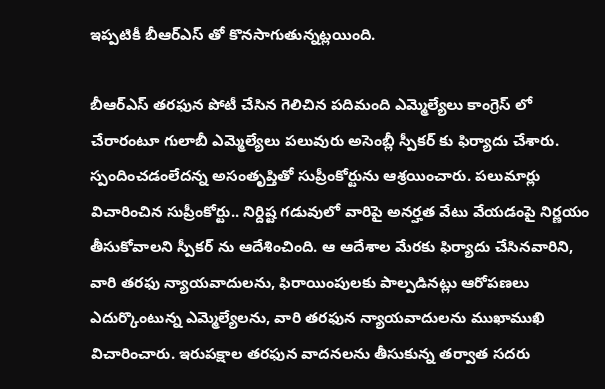ఇప్పటికీ బీఆర్ఎస్ తో కొనసాగుతున్నట్లయింది.

బీఆర్ఎస్ తరఫున పోటీ చేసిన గెలిచిన పదిమంది ఎమ్మెల్యేలు కాంగ్రెస్ లో చేరారంటూ గులాబీ ఎమ్మెల్యేలు పలువురు అసెంబ్లీ స్పీకర్ కు ఫిర్యాదు చేశారు. స్పందించడంలేదన్న అసంతృప్తితో సుప్రీంకోర్టును ఆశ్రయించారు. పలుమార్లు విచారించిన సుప్రీంకోర్టు.. నిర్దిష్ట గడువులో వారిపై అనర్హత వేటు వేయడంపై నిర్ణయం తీసుకోవాలని స్పీకర్ ను ఆదేశించింది. ఆ ఆదేశాల మేరకు ఫిర్యాదు చేసినవారిని, వారి తరఫు న్యాయవాదులను, ఫిరాయింపులకు పాల్పడినట్లు ఆరోపణలు ఎదుర్కొంటున్న ఎమ్మెల్యేలను, వారి తరఫున న్యాయవాదులను ముఖాముఖి విచారించారు. ఇరుపక్షాల తరఫున వాదనలను తీసుకున్న తర్వాత సదరు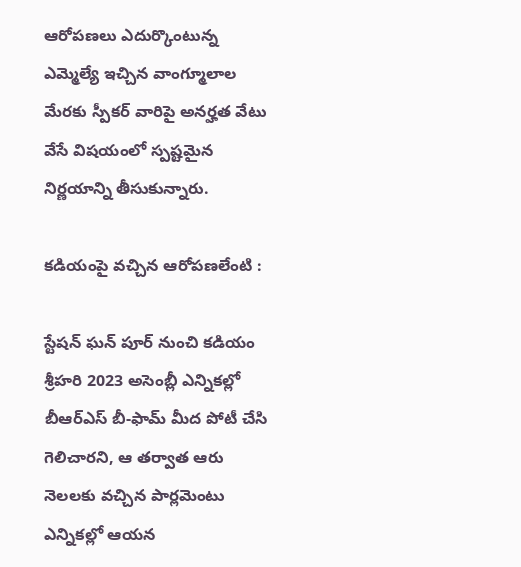ఆరోపణలు ఎదుర్కొంటున్న ఎమ్మెల్యే ఇచ్చిన వాంగ్మూలాల మేరకు స్పీకర్ వారిపై అనర్హత వేటు వేసే విషయంలో స్పష్టమైన నిర్ణయాన్ని తీసుకున్నారు.

కడియంపై వచ్చిన ఆరోపణలేంటి :

స్టేషన్ ఘన్ పూర్ నుంచి కడియం శ్రీహరి 2023 అసెంబ్లీ ఎన్నికల్లో బీఆర్ఎస్ బీ-ఫామ్ మీద పోటీ చేసి గెలిచారని, ఆ తర్వాత ఆరు నెలలకు వచ్చిన పార్లమెంటు ఎన్నికల్లో ఆయన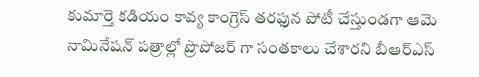కుమార్తె కడియం కావ్య కాంగ్రెస్ తరఫున పోటీ చేస్తుండగా ఆమె నామినేషన్ పత్రాల్లో ప్రొపోజర్ గా సంతకాలు చేశారని బీఆర్ఎస్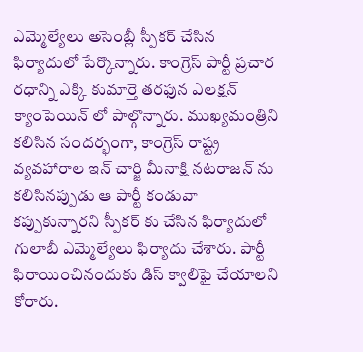ఎమ్మెల్యేలు అసెంబ్లీ స్పీకర్ చేసిన ఫిర్యాదులో పేర్కొన్నారు. కాంగ్రెస్ పార్టీ ప్రచార రధాన్ని ఎక్కి కుమార్తె తరఫున ఎలక్షన్ క్యాంపెయిన్ లో పాల్గొన్నారు. ముఖ్యమంత్రిని కలిసిన సందర్భంగా, కాంగ్రెస్ రాష్ట్ర వ్యవహారాల ఇన్ చార్జి మీనాక్షి నటరాజన్ ను కలిసినప్పుడు ఆ పార్టీ కండువా కప్పుకున్నారని స్పీకర్ కు చేసిన ఫిర్యాదులో గులాబీ ఎమ్మెల్యేలు ఫిర్యాదు చేశారు. పార్టీ ఫిరాయించినందుకు డిస్ క్వాలిఫై చేయాలని కోరారు.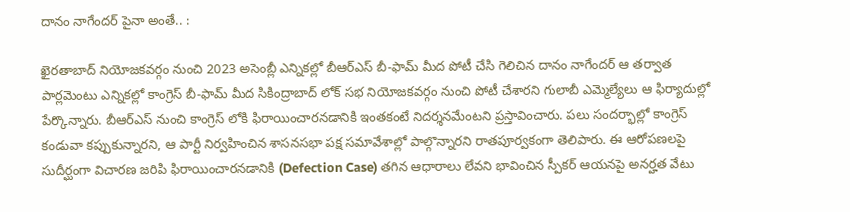దానం నాగేందర్ పైనా అంతే.. :

ఖైరతాబాద్ నియోజకవర్గం నుంచి 2023 అసెంబ్లీ ఎన్నికల్లో బీఆర్ఎస్ బీ-ఫామ్ మీద పోటీ చేసి గెలిచిన దానం నాగేందర్ ఆ తర్వాత పార్లమెంటు ఎన్నికల్లో కాంగ్రెస్ బీ-ఫామ్ మీద సికింద్రాబాద్ లోక్ సభ నియోజకవర్గం నుంచి పోటీ చేశారని గులాబీ ఎమ్మెల్యేలు ఆ ఫిర్యాదుల్లో పేర్కొన్నారు. బీఆర్ఎస్ నుంచి కాంగ్రెస్ లోకి ఫిరాయించారనడానికి ఇంతకంటే నిదర్శనమేంటని ప్రస్తావించారు. పలు సందర్భాల్లో కాంగ్రెస్ కండువా కప్పుకున్నారని, ఆ పార్టీ నిర్వహించిన శాసనసభా పక్ష సమావేశాల్లో పాల్గొన్నారని రాతపూర్వకంగా తెలిపారు. ఈ ఆరోపణలపై సుదీర్ఘంగా విచారణ జరిపి ఫిరాయించారనడానికి (Defection Case) తగిన ఆధారాలు లేవని భావించిన స్పీకర్ ఆయనపై అనర్హత వేటు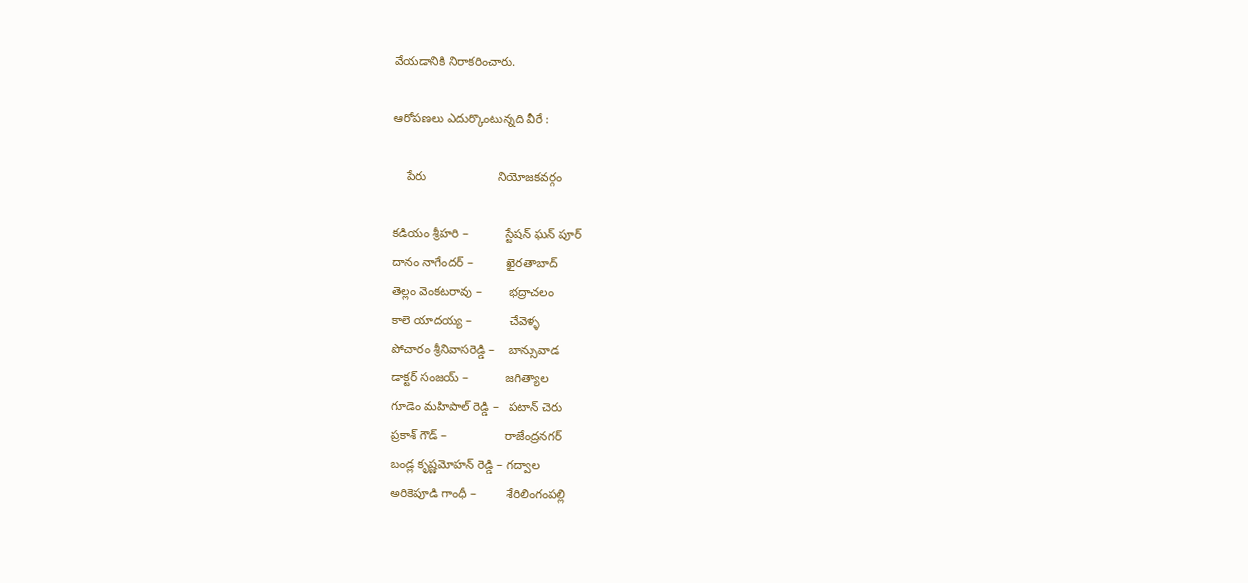వేయడానికి నిరాకరించారు.

ఆరోపణలు ఎదుర్కొంటున్నది వీరే :

    పేరు                     నియోజకవర్గం

కడియం శ్రీహరి –           స్టేషన్ ఘన్ పూర్
దానం నాగేందర్ –          ఖైరతాబాద్
తెల్లం వెంకటరావు –        భద్రాచలం
కాలె యాదయ్య –           చేవెళ్ళ
పోచారం శ్రీనివాసరెడ్డి –    బాన్సువాడ
డాక్టర్ సంజయ్ –           జగిత్యాల
గూడెం మహిపాల్ రెడ్డి –   పటాన్ చెరు
ప్రకాశ్ గౌడ్ –                 రాజేంద్రనగర్
బండ్ల కృష్ణమోహన్ రెడ్డి – గద్వాల
అరికెపూడి గాంధీ –         శేరిలింగంపల్లి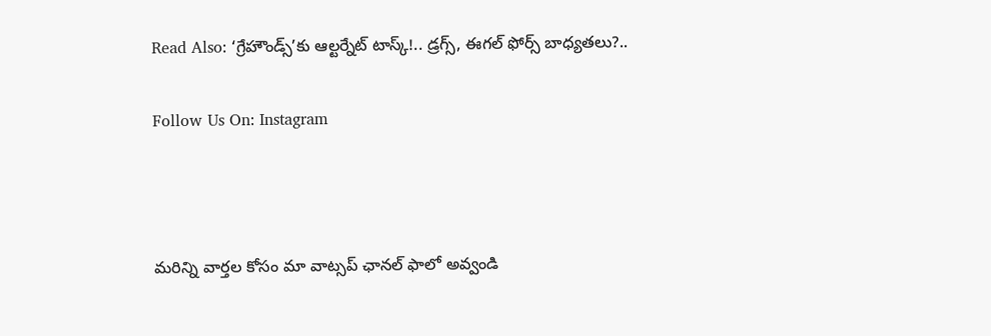Read Also: ‘గ్రేహౌండ్స్’కు ఆల్టర్నేట్ టాస్క్!.. డ్రగ్స్, ఈగల్ ఫోర్స్ బాధ్యతలు?..

Follow Us On: Instagram



మ‌రిన్ని వార్త‌ల కోసం మా వాట్స‌ప్ ఛాన‌ల్ ఫాలో అవ్వండి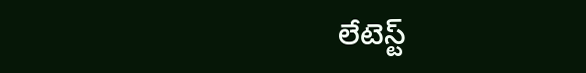లేటెస్ట్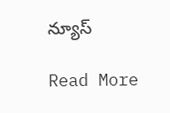న్యూస్‌

Read More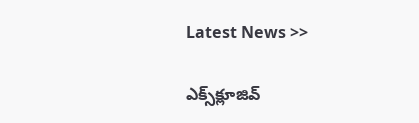Latest News >>

ఎక్స్‌క్లూజివ్‌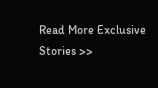Read More Exclusive Stories >>